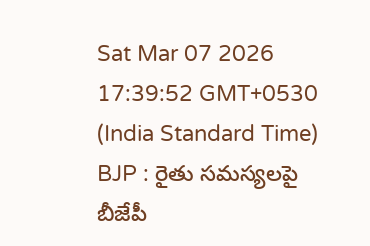Sat Mar 07 2026 17:39:52 GMT+0530 (India Standard Time)
BJP : రైతు సమస్యలపై బీజేపీ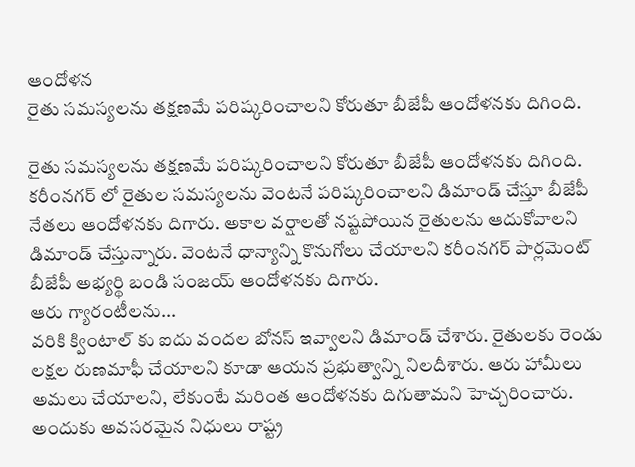ఆందోళన
రైతు సమస్యలను తక్షణమే పరిష్కరించాలని కోరుతూ బీజేపీ ఆందోళనకు దిగింది.

రైతు సమస్యలను తక్షణమే పరిష్కరించాలని కోరుతూ బీజేపీ ఆందోళనకు దిగింది. కరీంనగర్ లో రైతుల సమస్యలను వెంటనే పరిష్కరించాలని డిమాండ్ చేస్తూ బీజేపీ నేతలు ఆందోళనకు దిగారు. అకాల వర్షాలతో నష్టపోయిన రైతులను ఆదుకోవాలని డిమాండ్ చేస్తున్నారు. వెంటనే ధాన్యాన్ని కొనుగోలు చేయాలని కరీంనగర్ పార్లమెంట్ బీజేపీ అభ్యర్థి బండి సంజయ్ ఆందోళనకు దిగారు.
ఆరు గ్యారంటీలను...
వరికి క్వింటాల్ కు ఐదు వందల బోనస్ ఇవ్వాలని డిమాండ్ చేశారు. రైతులకు రెండు లక్షల రుణమాఫీ చేయాలని కూడా ఆయన ప్రభుత్వాన్ని నిలదీశారు. ఆరు హామీలు అమలు చేయాలని, లేకుంటే మరింత ఆందోళనకు దిగుతామని హెచ్చరించారు. అందుకు అవసరమైన నిధులు రాష్ట్ర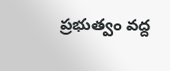ప్రభుత్వం వద్ద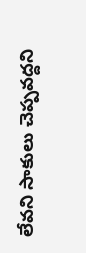లేవని సాకులు చెప్పవద్దని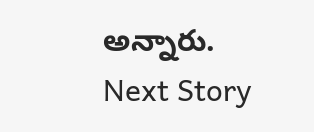అన్నారు.
Next Story